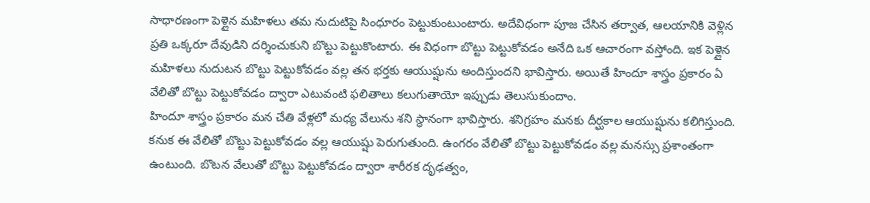సాధారణంగా పెళ్లైన మహిళలు తమ నుదుటిపై సింధూరం పెట్టుకుంటుంటారు. అదేవిధంగా పూజ చేసిన తర్వాత, ఆలయానికి వెళ్లిన ప్రతి ఒక్కరూ దేవుడిని దర్శించుకుని బొట్టు పెట్టుకొంటారు. ఈ విధంగా బొట్టు పెట్టుకోవడం అనేది ఒక ఆచారంగా వస్తోంది. ఇక పెళ్లైన మహిళలు నుదుటన బొట్టు పెట్టుకోవడం వల్ల తన భర్తకు ఆయుష్షును అందిస్తుందని భావిస్తారు. అయితే హిందూ శాస్త్రం ప్రకారం ఏ వేలితో బొట్టు పెట్టుకోవడం ద్వారా ఎటువంటి ఫలితాలు కలుగుతాయో ఇప్పుడు తెలుసుకుందాం.
హిందూ శాస్త్రం ప్రకారం మన చేతి వేళ్లలో మధ్య వేలును శని స్థానంగా భావిస్తారు. శనిగ్రహం మనకు దీర్ఘకాల ఆయుష్షును కలిగిస్తుంది. కనుక ఈ వేలితో బొట్టు పెట్టుకోవడం వల్ల ఆయుష్షు పెరుగుతుంది. ఉంగరం వేలితో బొట్టు పెట్టుకోవడం వల్ల మనస్సు ప్రశాంతంగా ఉంటుంది. బొటన వేలుతో బొట్టు పెట్టుకోవడం ద్వారా శారీరక దృఢత్వం,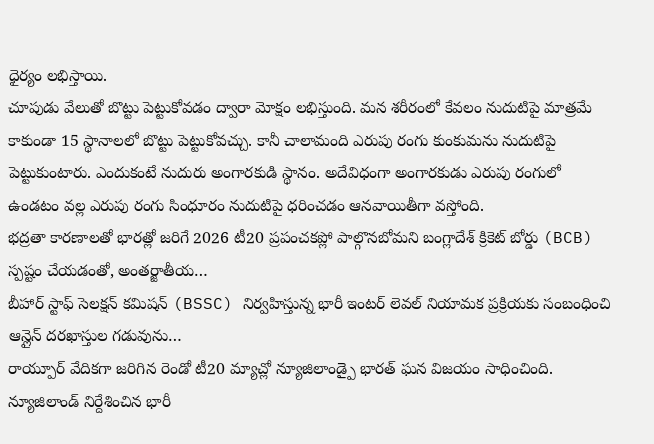ధైర్యం లభిస్తాయి.
చూపుడు వేలుతో బొట్టు పెట్టుకోవడం ద్వారా మోక్షం లభిస్తుంది. మన శరీరంలో కేవలం నుదుటిపై మాత్రమే కాకుండా 15 స్థానాలలో బొట్టు పెట్టుకోవచ్చు. కానీ చాలామంది ఎరుపు రంగు కుంకుమను నుదుటిపై పెట్టుకుంటారు. ఎందుకంటే నుదురు అంగారకుడి స్థానం. అదేవిధంగా అంగారకుడు ఎరుపు రంగులో ఉండటం వల్ల ఎరుపు రంగు సింధూరం నుదుటిపై ధరించడం ఆనవాయితీగా వస్తోంది.
భద్రతా కారణాలతో భారత్లో జరిగే 2026 టీ20 ప్రపంచకప్లో పాల్గొనబోమని బంగ్లాదేశ్ క్రికెట్ బోర్డు (BCB) స్పష్టం చేయడంతో, అంతర్జాతీయ…
బీహార్ స్టాఫ్ సెలక్షన్ కమిషన్ (BSSC) నిర్వహిస్తున్న భారీ ఇంటర్ లెవల్ నియామక ప్రక్రియకు సంబంధించి ఆన్లైన్ దరఖాస్తుల గడువును…
రాయ్పూర్ వేదికగా జరిగిన రెండో టీ20 మ్యాచ్లో న్యూజిలాండ్పై భారత్ ఘన విజయం సాధించింది. న్యూజిలాండ్ నిర్దేశించిన భారీ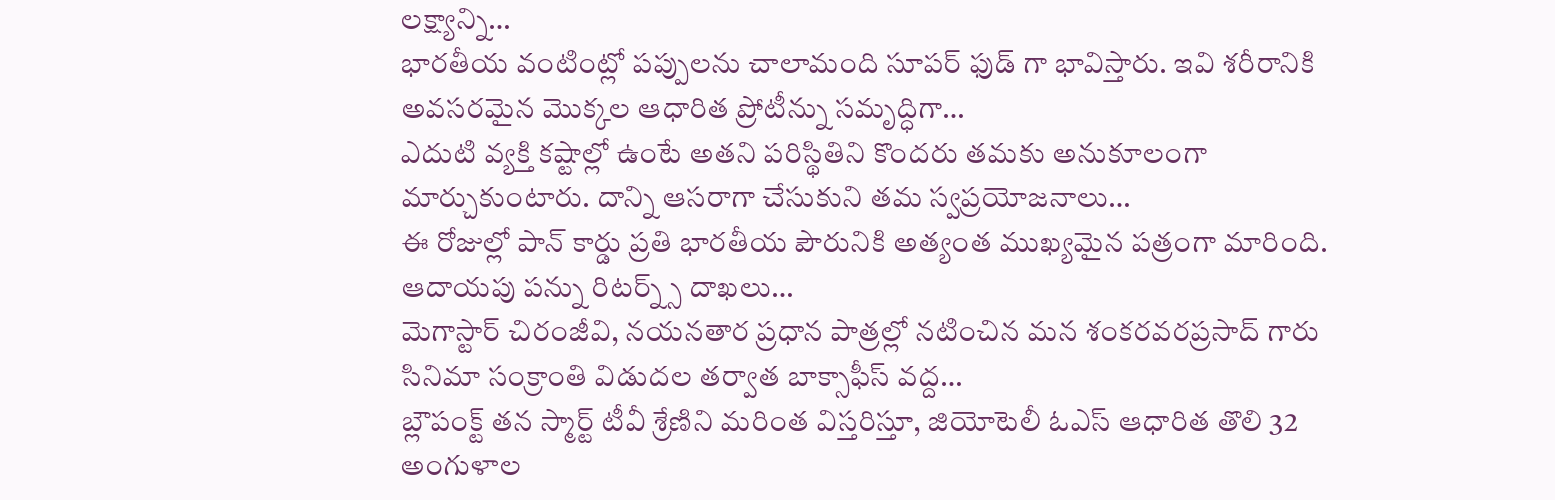లక్ష్యాన్ని…
భారతీయ వంటింట్లో పప్పులను చాలామంది సూపర్ ఫుడ్ గా భావిస్తారు. ఇవి శరీరానికి అవసరమైన మొక్కల ఆధారిత ప్రోటీన్ను సమృద్ధిగా…
ఎదుటి వ్యక్తి కష్టాల్లో ఉంటే అతని పరిస్థితిని కొందరు తమకు అనుకూలంగా మార్చుకుంటారు. దాన్ని ఆసరాగా చేసుకుని తమ స్వప్రయోజనాలు…
ఈ రోజుల్లో పాన్ కార్డు ప్రతి భారతీయ పౌరునికి అత్యంత ముఖ్యమైన పత్రంగా మారింది. ఆదాయపు పన్ను రిటర్న్స్ దాఖలు…
మెగాస్టార్ చిరంజీవి, నయనతార ప్రధాన పాత్రల్లో నటించిన మన శంకరవరప్రసాద్ గారు సినిమా సంక్రాంతి విడుదల తర్వాత బాక్సాఫీస్ వద్ద…
బ్లౌపంక్ట్ తన స్మార్ట్ టీవీ శ్రేణిని మరింత విస్తరిస్తూ, జియోటెలీ ఓఎస్ ఆధారిత తొలి 32 అంగుళాల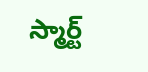స్మార్ట్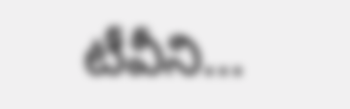టీవీని…